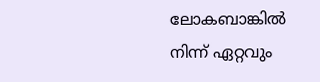ലോകബാങ്കില്‍ നിന്ന് ഏറ്റവും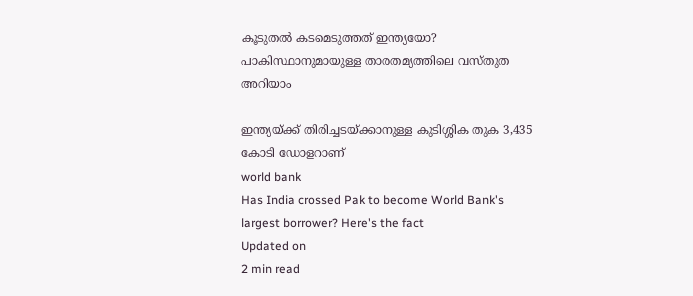കൂടുതല്‍ കടമെടുത്തത് ഇന്ത്യയോ? പാകിസ്ഥാനുമായുള്ള താരതമ്യത്തിലെ വസ്തുത അറിയാം

ഇന്ത്യയ്ക്ക് തിരിച്ചടയ്ക്കാനുള്ള കുടിശ്ശിക തുക 3,435 കോടി ഡോളറാണ്
world bank
Has India crossed Pak to become World Bank's largest borrower? Here's the fact
Updated on
2 min read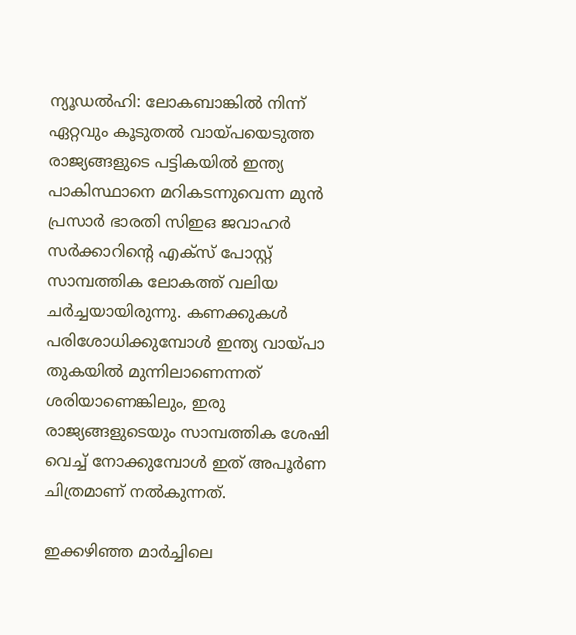ന്യൂഡല്‍ഹി: ലോകബാങ്കില്‍ നിന്ന് ഏറ്റവും കൂടുതല്‍ വായ്പയെടുത്ത രാജ്യങ്ങളുടെ പട്ടികയില്‍ ഇന്ത്യ പാകിസ്ഥാനെ മറികടന്നുവെന്ന മുന്‍ പ്രസാര്‍ ഭാരതി സിഇഒ ജവാഹര്‍ സര്‍ക്കാറിന്റെ എക്‌സ് പോസ്റ്റ് സാമ്പത്തിക ലോകത്ത് വലിയ ചര്‍ച്ചയായിരുന്നു. കണക്കുകള്‍ പരിശോധിക്കുമ്പോള്‍ ഇന്ത്യ വായ്പാ തുകയില്‍ മുന്നിലാണെന്നത് ശരിയാണെങ്കിലും, ഇരു രാജ്യങ്ങളുടെയും സാമ്പത്തിക ശേഷി വെച്ച് നോക്കുമ്പോള്‍ ഇത് അപൂര്‍ണ ചിത്രമാണ് നല്‍കുന്നത്.

ഇക്കഴിഞ്ഞ മാര്‍ച്ചിലെ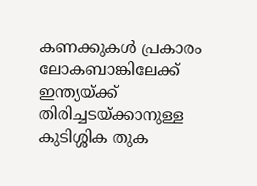കണക്കുകള്‍ പ്രകാരം ലോകബാങ്കിലേക്ക് ഇന്ത്യയ്ക്ക് തിരിച്ചടയ്ക്കാനുള്ള കുടിശ്ശിക തുക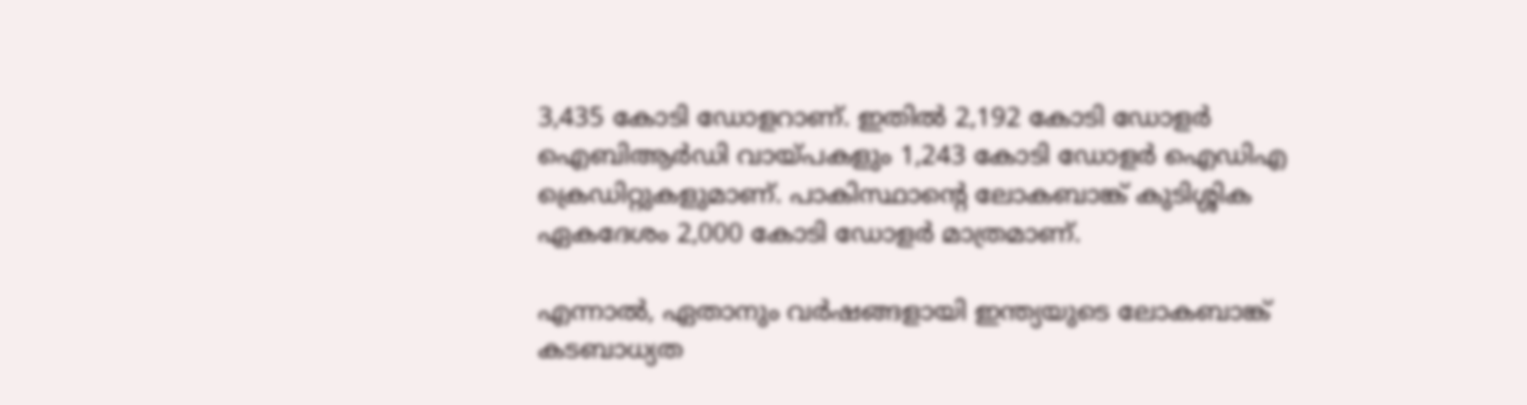3,435 കോടി ഡോളറാണ്. ഇതില്‍ 2,192 കോടി ഡോളര്‍ ഐബിആര്‍ഡി വായ്പകളും 1,243 കോടി ഡോളര്‍ ഐഡിഎ ക്രെഡിറ്റുകളുമാണ്. പാകിസ്ഥാന്റെ ലോകബാങ്ക് കുടിശ്ശിക ഏകദേശം 2,000 കോടി ഡോളര്‍ മാത്രമാണ്.

എന്നാല്‍, ഏതാനും വര്‍ഷങ്ങളായി ഇന്ത്യയുടെ ലോകബാങ്ക് കടബാധ്യത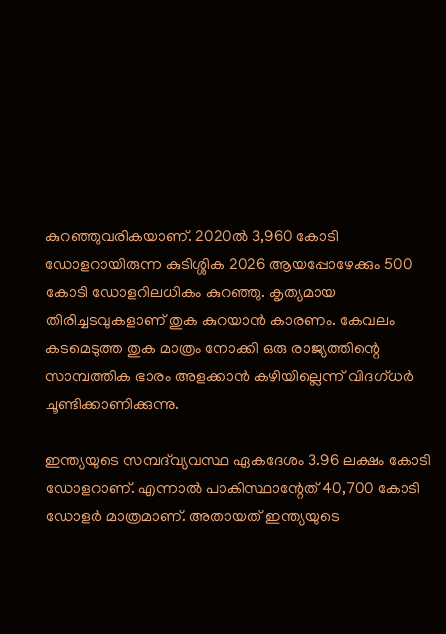കുറഞ്ഞുവരികയാണ്. 2020ല്‍ 3,960 കോടി ഡോളറായിരുന്ന കുടിശ്ശിക 2026 ആയപ്പോഴേക്കും 500 കോടി ഡോളറിലധികം കുറഞ്ഞു. കൃത്യമായ തിരിച്ചടവുകളാണ് തുക കുറയാന്‍ കാരണം. കേവലം കടമെടുത്ത തുക മാത്രം നോക്കി ഒരു രാജ്യത്തിന്റെ സാമ്പത്തിക ഭാരം അളക്കാന്‍ കഴിയില്ലെന്ന് വിദഗ്ധര്‍ ചൂണ്ടിക്കാണിക്കുന്നു.

ഇന്ത്യയുടെ സമ്പദ്‌വ്യവസ്ഥ ഏകദേശം 3.96 ലക്ഷം കോടി ഡോളറാണ്. എന്നാല്‍ പാകിസ്ഥാന്റേത് 40,700 കോടി ഡോളര്‍ മാത്രമാണ്. അതായത് ഇന്ത്യയുടെ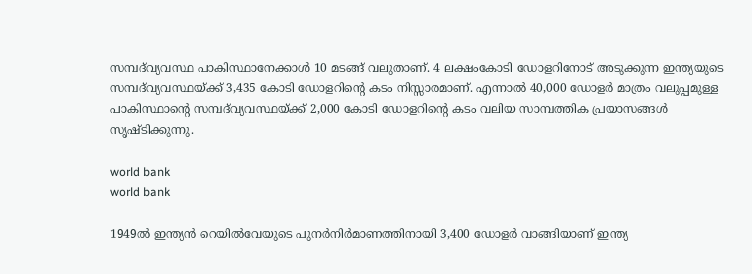സമ്പദ്‌വ്യവസ്ഥ പാകിസ്ഥാനേക്കാള്‍ 10 മടങ്ങ് വലുതാണ്. 4 ലക്ഷംകോടി ഡോളറിനോട് അടുക്കുന്ന ഇന്ത്യയുടെ സമ്പദ്‌വ്യവസ്ഥയ്ക്ക് 3,435 കോടി ഡോളറിന്റെ കടം നിസ്സാരമാണ്. എന്നാല്‍ 40,000 ഡോളര്‍ മാത്രം വലുപ്പമുള്ള പാകിസ്ഥാന്റെ സമ്പദ്‌വ്യവസ്ഥയ്ക്ക് 2,000 കോടി ഡോളറിന്റെ കടം വലിയ സാമ്പത്തിക പ്രയാസങ്ങള്‍ സൃഷ്ടിക്കുന്നു.

world bank
world bank

1949ല്‍ ഇന്ത്യന്‍ റെയില്‍വേയുടെ പുനര്‍നിര്‍മാണത്തിനായി 3,400 ഡോളര്‍ വാങ്ങിയാണ് ഇന്ത്യ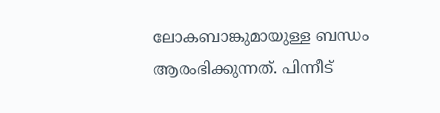ലോകബാങ്കുമായുള്ള ബന്ധം ആരംഭിക്കുന്നത്. പിന്നീട്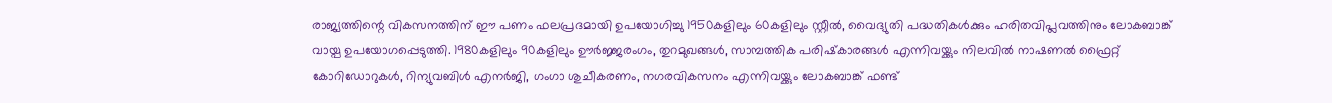രാജ്യത്തിന്റെ വികസനത്തിന് ഈ പണം ഫലപ്രദമായി ഉപയോഗിച്ചു 1950കളിലും 60കളിലും സ്റ്റീല്‍, വൈദ്യുതി പദ്ധതികള്‍ക്കും ഹരിതവിപ്ലവത്തിനും ലോകബാങ്ക് വായ്പ ഉപയോഗപ്പെടുത്തി. 1980കളിലും 90കളിലും ഊര്‍ജ്ജരംഗം, തുറമുഖങ്ങള്‍, സാമ്പത്തിക പരിഷ്‌കാരങ്ങള്‍ എന്നിവയ്ക്കും നിലവില്‍ നാഷണല്‍ ഫ്രൈറ്റ് കോറിഡോറുകള്‍, റിന്യുവബിള്‍ എനര്‍ജി, ഗംഗാ ശുചീകരണം, നഗരവികസനം എന്നിവയ്ക്കും ലോകബാങ്ക് ഫണ്ട്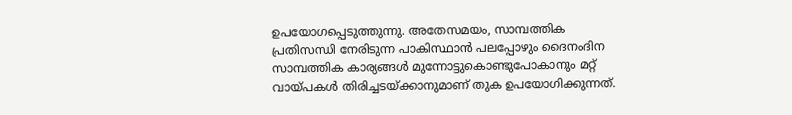ഉപയോഗപ്പെടുത്തുന്നു. അതേസമയം, സാമ്പത്തിക പ്രതിസന്ധി നേരിടുന്ന പാകിസ്ഥാന്‍ പലപ്പോഴും ദൈനംദിന സാമ്പത്തിക കാര്യങ്ങള്‍ മുന്നോട്ടുകൊണ്ടുപോകാനും മറ്റ് വായ്പകള്‍ തിരിച്ചടയ്ക്കാനുമാണ് തുക ഉപയോഗിക്കുന്നത്.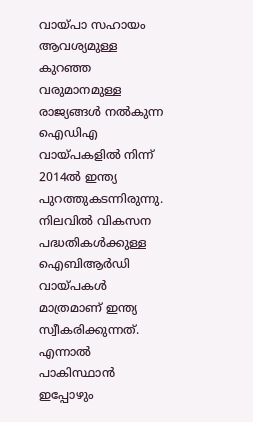വായ്പാ സഹായം ആവശ്യമുള്ള കുറഞ്ഞ വരുമാനമുള്ള രാജ്യങ്ങള്‍ നല്‍കുന്ന ഐഡിഎ വായ്പകളില്‍ നിന്ന് 2014ല്‍ ഇന്ത്യ പുറത്തുകടന്നിരുന്നു. നിലവില്‍ വികസന പദ്ധതികള്‍ക്കുള്ള ഐബിആര്‍ഡി വായ്പകള്‍ മാത്രമാണ് ഇന്ത്യ സ്വീകരിക്കുന്നത്. എന്നാല്‍ പാകിസ്ഥാന്‍ ഇപ്പോഴും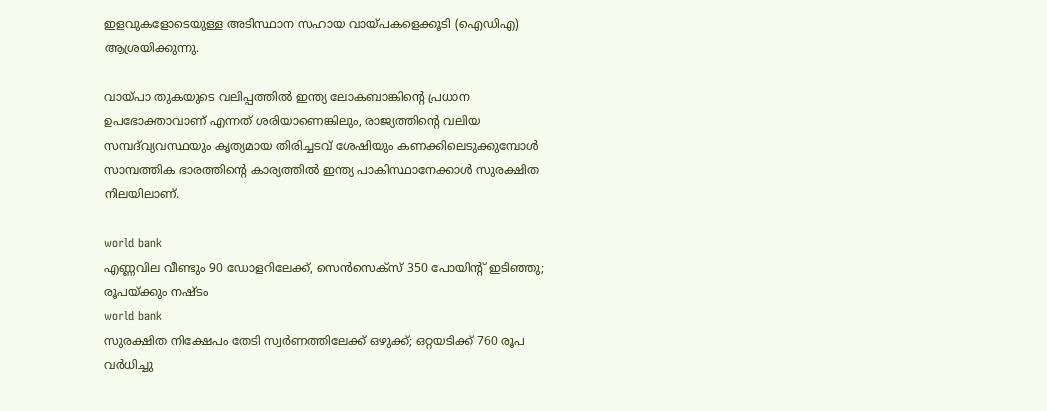ഇളവുകളോടെയുള്ള അടിസ്ഥാന സഹായ വായ്പകളെക്കൂടി (ഐഡിഎ) ആശ്രയിക്കുന്നു.

വായ്പാ തുകയുടെ വലിപ്പത്തില്‍ ഇന്ത്യ ലോകബാങ്കിന്റെ പ്രധാന ഉപഭോക്താവാണ് എന്നത് ശരിയാണെങ്കിലും, രാജ്യത്തിന്റെ വലിയ സമ്പദ്‌വ്യവസ്ഥയും കൃത്യമായ തിരിച്ചടവ് ശേഷിയും കണക്കിലെടുക്കുമ്പോള്‍ സാമ്പത്തിക ഭാരത്തിന്റെ കാര്യത്തില്‍ ഇന്ത്യ പാകിസ്ഥാനേക്കാള്‍ സുരക്ഷിത നിലയിലാണ്.

world bank
എണ്ണവില വീണ്ടും 90 ഡോളറിലേക്ക്, സെന്‍സെക്‌സ് 350 പോയിന്റ് ഇടിഞ്ഞു; രൂപയ്ക്കും നഷ്ടം
world bank
സുരക്ഷിത നിക്ഷേപം തേടി സ്വര്‍ണത്തിലേക്ക് ഒഴുക്ക്; ഒറ്റയടിക്ക് 760 രൂപ വര്‍ധിച്ചു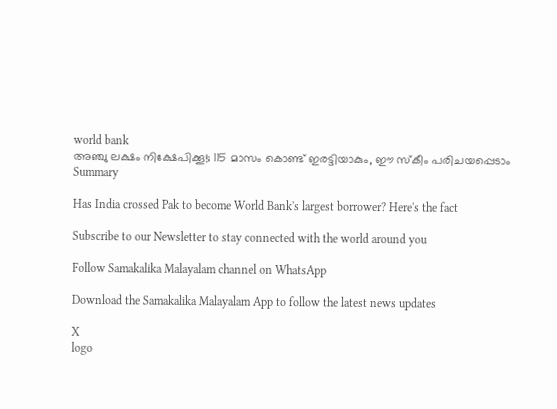world bank
അഞ്ചു ലക്ഷം നിക്ഷേപിക്കൂ!; 115 മാസം കൊണ്ട് ഇരട്ടിയാകും, ഈ സ്‌കീം പരിചയപ്പെടാം
Summary

Has India crossed Pak to become World Bank's largest borrower? Here's the fact

Subscribe to our Newsletter to stay connected with the world around you

Follow Samakalika Malayalam channel on WhatsApp

Download the Samakalika Malayalam App to follow the latest news updates

X
logo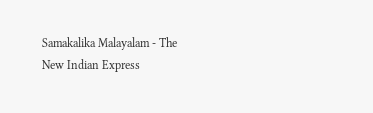Samakalika Malayalam - The New Indian Express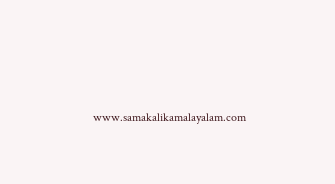www.samakalikamalayalam.com